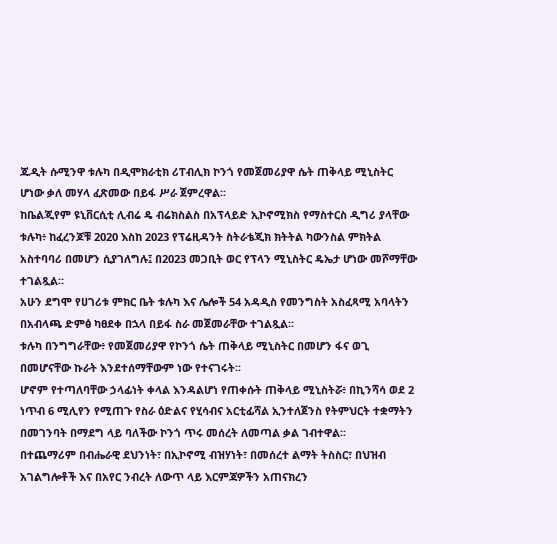ጁዲት ሱሚንዋ ቱሉካ በዲሞክራቲክ ሪፐብሊክ ኮንጎ የመጀመሪያዋ ሴት ጠቅላይ ሚኒስትር ሆነው ቃለ መሃላ ፈጽመው በይፋ ሥራ ጀምረዋል፡፡
ከቤልጂየም ዩኒቨርሲቲ ሊብሬ ዴ ብሬክስልስ በአፕላይድ ኢኮኖሚክስ የማስተርስ ዲግሪ ያላቸው ቱሉካ፥ ከፈረንጆቹ 2020 እስከ 2023 የፕሬዚዳንት ስትራቴጂክ ክትትል ካውንስል ምክትል አስተባባሪ በመሆን ሲያገለግሉ፤ በ2023 መጋቢት ወር የፕላን ሚኒስትር ዴኤታ ሆነው መሾማቸው ተገልጿል።
አሁን ደግሞ የሀገሪቱ ምክር ቤት ቱሉካ እና ሌሎች 54 አዳዲስ የመንግስት አስፈጻሚ አባላትን በአብላጫ ድምፅ ካፀደቀ በኋላ በይፋ ስራ መጀመራቸው ተገልጿል።
ቱሉካ በንግግራቸው፥ የመጀመሪያዋ የኮንጎ ሴት ጠቅላይ ሚኒስትር በመሆን ፋና ወጊ በመሆናቸው ኩራት እንደተሰማቸውም ነው የተናገሩት፡፡
ሆኖም የተጣለባቸው ኃላፊነት ቀላል እንዳልሆነ የጠቀሱት ጠቅላይ ሚኒስትሯ፥ በኪንሻሳ ወደ 2 ነጥብ 6 ሚሊየን የሚጠጉ የስራ ዕድልና የሂሳብና አርቲፊሻል ኢንተለጀንስ የትምህርት ተቋማትን በመገንባት በማደግ ላይ ባለችው ኮንጎ ጥሩ መሰረት ለመጣል ቃል ገብተዋል፡፡
በተጨማሪም በብሔራዊ ደህንነት፣ በኢኮኖሚ ብዝሃነት፣ በመሰረተ ልማት ትስስር፣ በህዝብ አገልግሎቶች እና በአየር ንብረት ለውጥ ላይ እርምጃዎችን አጠናክረን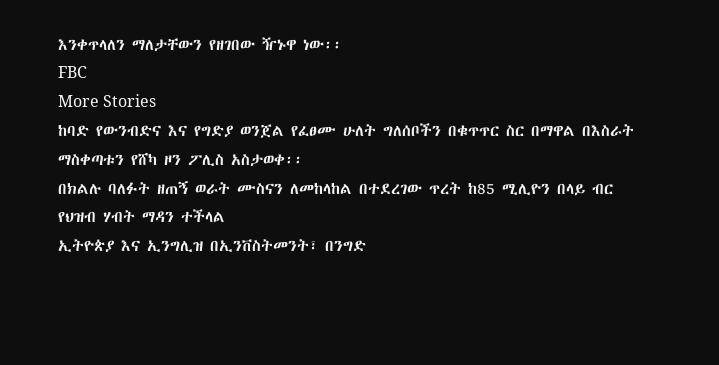እንቀጥላለን ማለታቸውን የዘገበው ዥኑዋ ነው፡፡
FBC
More Stories
ከባድ የውንብድና እና የግድያ ወንጀል የፈፀሙ ሁለት ግለሰቦችን በቁጥጥር ስር በማዋል በእስራት ማስቀጣቱን የሸካ ዞን ፖሊስ አስታወቀ፡፡
በክልሉ ባለፉት ዘጠኝ ወራት ሙስናን ለመከላከል በተደረገው ጥረት ከ85 ሚሊዮን በላይ ብር የህዝብ ሃብት ማዳን ተችላል
ኢትዮጵያ እና ኢንግሊዝ በኢንቨስትመንት፣ በንግድ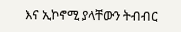እና ኢኮኖሚ ያላቸውን ትብብር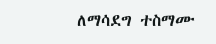ለማሳደግ ተስማሙ